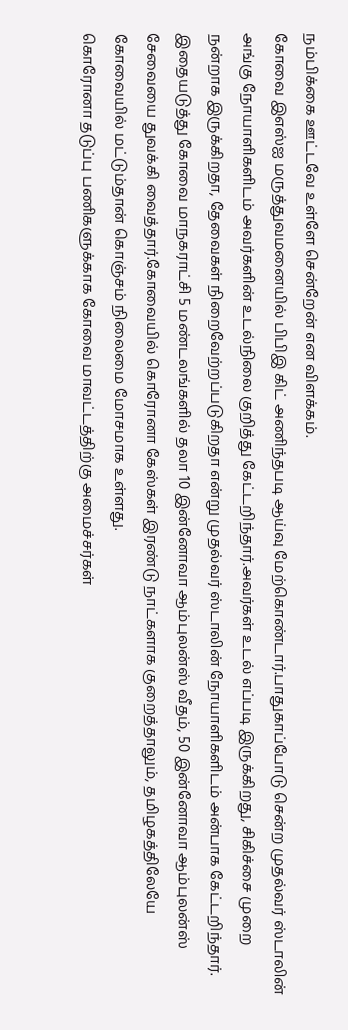நம்பிக்கை ஊட்டவே உள்ளே சென்றேன் என விளக்கம்.
கோவை இஎஸ்ஐ மருத்துவமனையில் பிபிஇ கிட் அணிந்தபடி ஆய்வு மேற்கொண்டார்.பாதுகாப்போடு சென்ற முதல்வர் ஸ்டாலின் அங்கு நோயாளிகளிடம் அவர்களின் உடல்நிலை குறித்து கேட்டறிந்தார்.அவர்கள் உடல் எப்படி இருக்கிறது, சிகிச்சை முறை நன்றாக இருக்கிறதா, தேவைகள் நிறைவேற்றப்படுகிறதா என்று முதல்வர் ஸ்டாலின் நோயாளிகளிடம் அன்பாக கேட்டறிந்தார்.
இதையடுத்து கோவை மாநகராட்சி 5 மண்டலங்களில் தலா 10 இன்னோவா ஆம்புலன்ஸ் வீதம், 50 இன்னோவா ஆம்புலன்ஸ் சேவையை துவக்கி வைத்தார்.கோவையில் கொரோனா கேஸ்கள் இரண்டு நாட்களாக குறைத்தாலும், தமிழகத்திலேயே கோவையில் மட்டும்தான் கொஞ்சம் நிலைமை மோசமாக உள்ளது.
கொரோனா தடுப்பு பணிகளுக்காக கோவை மாவட்டத்திற்கு அமைச்சர்கள்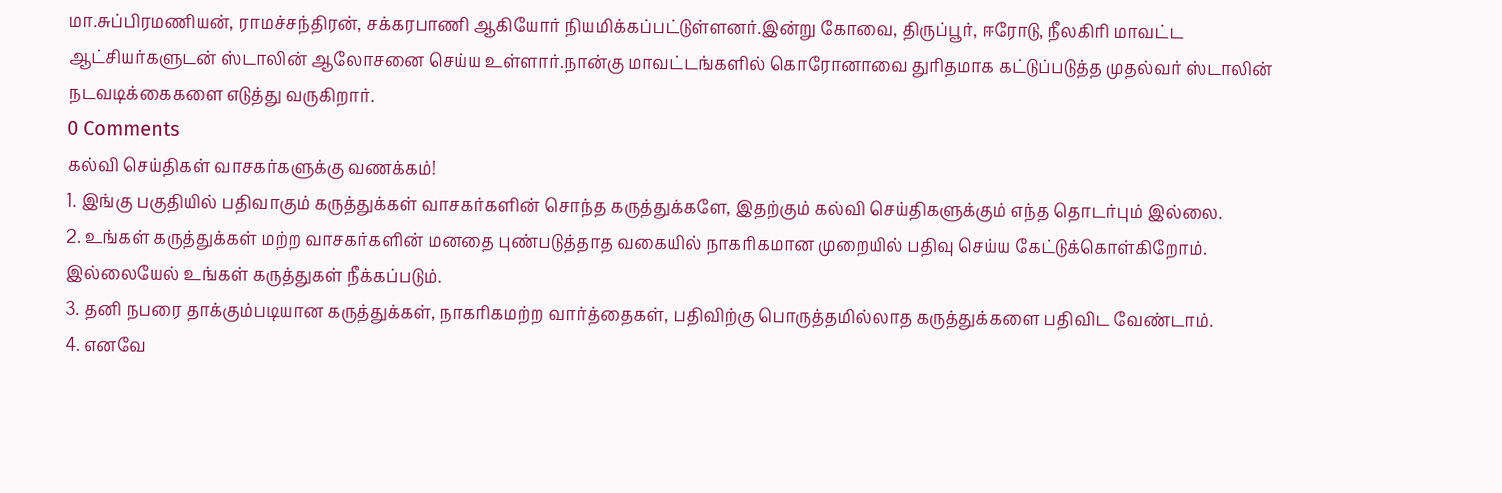மா.சுப்பிரமணியன், ராமச்சந்திரன், சக்கரபாணி ஆகியோர் நியமிக்கப்பட்டுள்ளனர்.இன்று கோவை, திருப்பூர், ஈரோடு, நீலகிரி மாவட்ட ஆட்சியர்களுடன் ஸ்டாலின் ஆலோசனை செய்ய உள்ளார்.நான்கு மாவட்டங்களில் கொரோனாவை துரிதமாக கட்டுப்படுத்த முதல்வர் ஸ்டாலின் நடவடிக்கைகளை எடுத்து வருகிறார்.
0 Comments
கல்வி செய்திகள் வாசகர்களுக்கு வணக்கம்!
1. இங்கு பகுதியில் பதிவாகும் கருத்துக்கள் வாசகர்களின் சொந்த கருத்துக்களே, இதற்கும் கல்வி செய்திகளுக்கும் எந்த தொடர்பும் இல்லை.
2. உங்கள் கருத்துக்கள் மற்ற வாசகர்களின் மனதை புண்படுத்தாத வகையில் நாகரிகமான முறையில் பதிவு செய்ய கேட்டுக்கொள்கிறோம். இல்லையேல் உங்கள் கருத்துகள் நீக்கப்படும்.
3. தனி நபரை தாக்கும்படியான கருத்துக்கள், நாகரிகமற்ற வார்த்தைகள், பதிவிற்கு பொருத்தமில்லாத கருத்துக்களை பதிவிட வேண்டாம்.
4. எனவே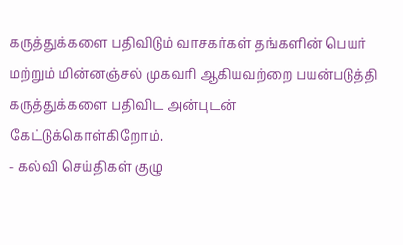கருத்துக்களை பதிவிடும் வாசகர்கள் தங்களின் பெயர் மற்றும் மின்னஞ்சல் முகவரி ஆகியவற்றை பயன்படுத்தி கருத்துக்களை பதிவிட அன்புடன் கேட்டுக்கொள்கிறோம்.
- கல்வி செய்திகள் குழு